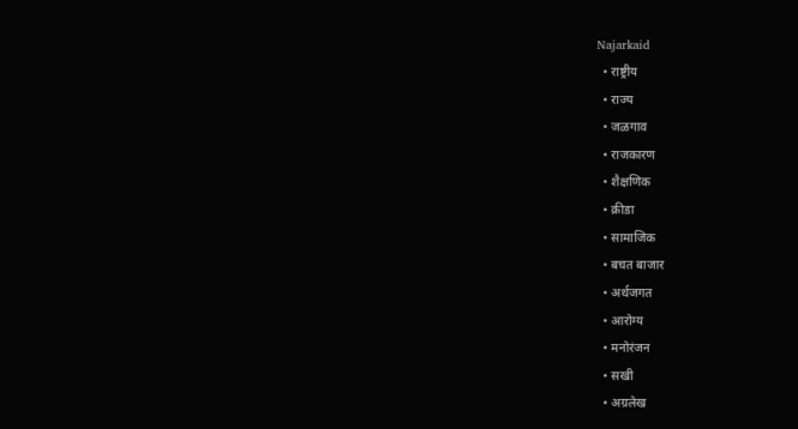Najarkaid
  • राष्ट्रीय
  • राज्य
  • जळगाव
  • राजकारण
  • शैक्षणिक
  • क्रीडा
  • सामाजिक
  • बचत बाजार
  • अर्थजगत
  • आरोग्य
  • मनोरंजन
  • सखी
  • अग्रलेख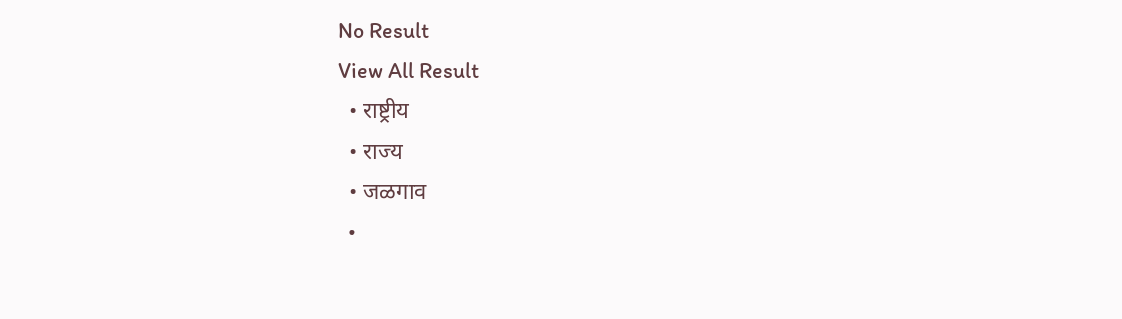No Result
View All Result
  • राष्ट्रीय
  • राज्य
  • जळगाव
  •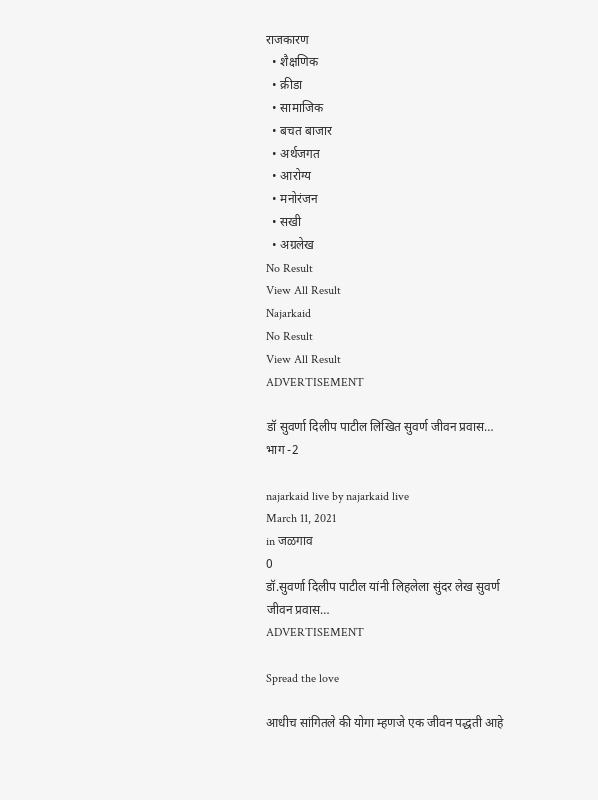राजकारण
  • शैक्षणिक
  • क्रीडा
  • सामाजिक
  • बचत बाजार
  • अर्थजगत
  • आरोग्य
  • मनोरंजन
  • सखी
  • अग्रलेख
No Result
View All Result
Najarkaid
No Result
View All Result
ADVERTISEMENT

डॉ सुवर्णा दिलीप पाटील लिखित सुवर्ण जीवन प्रवास… भाग -2

najarkaid live by najarkaid live
March 11, 2021
in जळगाव
0
डॉ.सुवर्णा दिलीप पाटील यांनी लिहलेला सुंदर लेख सुवर्ण जीवन प्रवास…
ADVERTISEMENT

Spread the love

आधीच सांगितले की योगा म्हणजे एक जीवन पद्धती आहे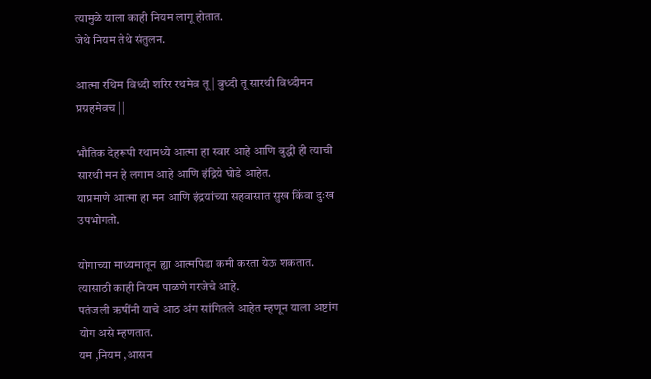त्यामुळे याला काही नियम लागू होतात.
जेथे नियम तेथे संतुलन.

आत्मा रथिम विध्दी शरिर रथमेव तू | बुध्दी तू सारथी विध्दीमन प्रग्रहमेवच ||

भौतिक देहरूपी रथामध्ये आत्मा हा स्वार आहे आणि बुद्धी ही त्याची सारथी मन हे लगाम आहे आणि इंद्रिये घोडे आहेत.
याप्रमाणे आत्मा हा मन आणि इंद्रयांच्या सहवासात सुख किंवा दुःख उपभोगतो.

योगाच्या माध्यमातून ह्या आत्मपिडा कमी करता येऊ शकतात. त्यासाठी काही नियम पाळणे गरजेचे आहे.
पतंजली ऋषींनी याचे आठ अंग सांगितले आहेत म्हणून याला अष्टांग योग असे म्हणतात.
यम ,नियम ,आसन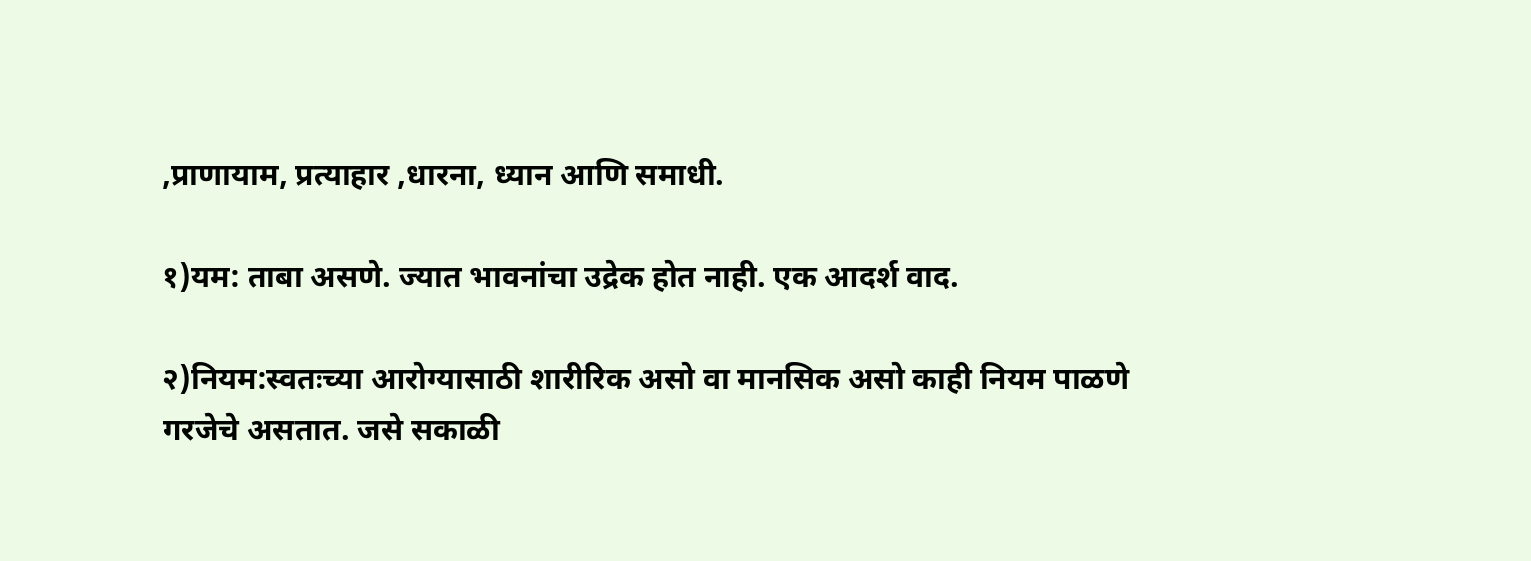,प्राणायाम, प्रत्याहार ,धारना, ध्यान आणि समाधी.

१)यम: ताबा असणे. ज्यात भावनांचा उद्रेक होत नाही. एक आदर्श वाद.

२)नियम:स्वतःच्या आरोग्यासाठी शारीरिक असो वा मानसिक असो काही नियम पाळणे गरजेचे असतात. जसे सकाळी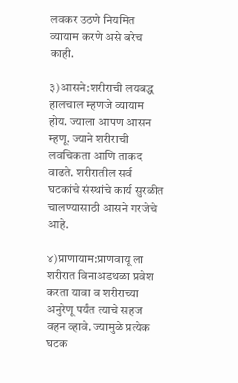लवकर उठणे नियमित व्यायाम करणे असे बरेच काही.

३)आसने:शरीराची लयबद्ध हालचाल म्हणजे व्यायाम होय. ज्याला आपण आसन म्हणू. ज्याने शरीराची लवचिकता आणि ताकद वाढते. शरीरातील सर्व घटकांचे संस्थांचे कार्य सुरळीत चालण्यासाठी आसने गरजेचे आहे.

४)प्राणायाम:प्राणवायू ला शरीरात विनाअडथळा प्रवेश करता यावा व शरीराच्या अनुरेणू पर्यंत त्याचे सहज वहन व्हावे. ज्यामुळे प्रत्येक घटक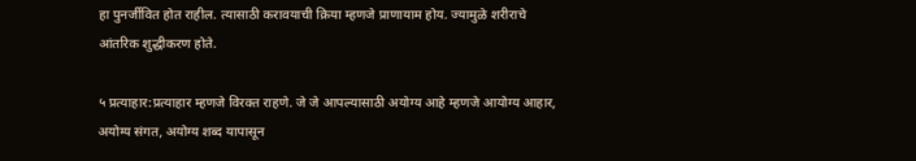हा पुनर्जीवित होत राहील. त्यासाठी करावयाची क्रिया म्हणजे प्राणायाम होय. ज्यामुळे शरीराचे आंतरिक शुद्धीकरण होते.

५ प्रत्याहार:प्रत्याहार म्हणजे विरक्त राहणे. जे जे आपल्यासाठी अयोग्य आहे म्हणजे आयोग्य आहार, अयोग्य संगत, अयोग्य शब्द यापासून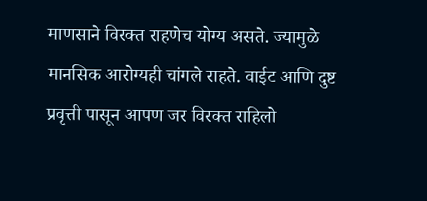माणसाने विरक्त राहणेच योग्य असते. ज्यामुळे मानसिक आरोग्यही चांगले राहते. वाईट आणि दुष्ट प्रवृत्ती पासून आपण जर विरक्त राहिलो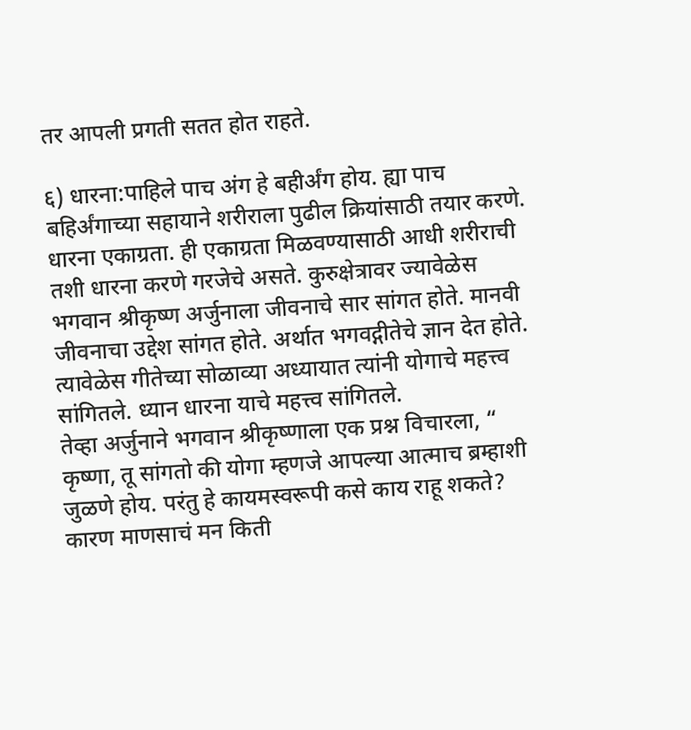तर आपली प्रगती सतत होत राहते.

६) धारना:पाहिले पाच अंग हे बहीर्अंग होय. ह्या पाच बहिर्अंगाच्या सहायाने शरीराला पुढील क्रियांसाठी तयार करणे. धारना एकाग्रता. ही एकाग्रता मिळवण्यासाठी आधी शरीराची तशी धारना करणे गरजेचे असते. कुरुक्षेत्रावर ज्यावेळेस भगवान श्रीकृष्ण अर्जुनाला जीवनाचे सार सांगत होते. मानवी जीवनाचा उद्देश सांगत होते. अर्थात भगवद्गीतेचे ज्ञान देत होते. त्यावेळेस गीतेच्या सोळाव्या अध्यायात त्यांनी योगाचे महत्त्व सांगितले. ध्यान धारना याचे महत्त्व सांगितले.
तेव्हा अर्जुनाने भगवान श्रीकृष्णाला एक प्रश्न विचारला, “ कृष्णा, तू सांगतो की योगा म्हणजे आपल्या आत्माच ब्रम्हाशी जुळणे होय. परंतु हे कायमस्वरूपी कसे काय राहू शकते? कारण माणसाचं मन किती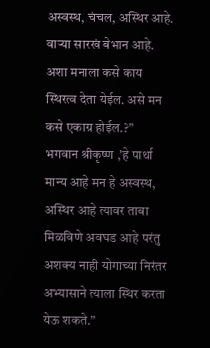अस्वस्थ, चंचल, अस्थिर आहे. वाऱ्या सारखं बेभान आहे. अशा मनाला कसे काय स्थिरत्व देता येईल. असे मन कसे एकाग्र होईल.?”
भगवान श्रीकृष्ण ,’हे पार्था मान्य आहे मन हे अस्वस्थ, अस्थिर आहे त्यावर ताबा मिळविणे अवघड आहे परंतु अशक्य नाही योगाच्या निरंतर अभ्यासाने त्याला स्थिर करता येऊ शकते.”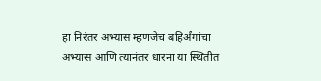हा निरंतर अभ्यास म्हणजेच बहिर्अंगांचा अभ्यास आणि त्यानंतर धारना या स्थितीत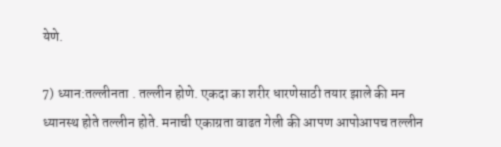येणे.

7) ध्यान:तल्लीनता . तल्लीन होणे. एकदा का शरीर धारणेसाठी तयार झाले की मन ध्यानस्थ होते तल्लीन होते. मनाची एकाग्रता वाढत गेली की आपण आपोआपच तल्लीन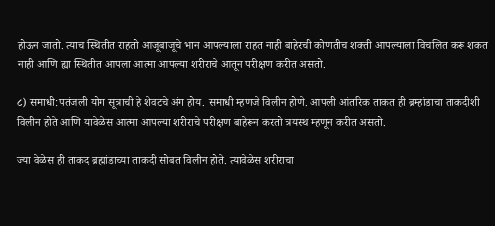होऊन जातो. त्याच स्थितीत राहतो आजूबाजूचे भान आपल्याला राहत नाही बाहेरची कोणतीच शक्ती आपल्याला विचलित करू शकत नाही आणि ह्या स्थितीत आपला आत्मा आपल्या शरीराचे आतून परीक्षण करीत असतो.

८) समाधी:पतंजली योग सूत्राची हे शेवटचे अंग होय. समाधी म्हणजे विलीन होणे. आपली आंतरिक ताकत ही ब्रम्हांडाचा ताकदीशी विलीन होते आणि यावेळेस आत्मा आपल्या शरीराचे परीक्षण बाहेरून करतो त्रयस्थ म्हणून करीत असतो.

ज्या वेळेस ही ताकद ब्रह्मांडाच्या ताकदी सोबत विलीन होते. त्यावेळेस शरीराचा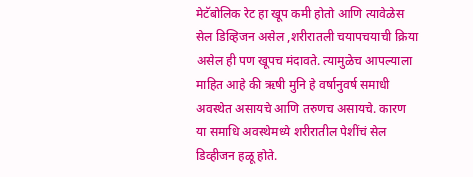मेटॅबोलिक रेट हा खूप कमी होतो आणि त्यावेळेस सेल डिव्हिजन असेल ,शरीरातली चयापचयाची क्रिया असेल ही पण खूपच मंदावते. त्यामुळेच आपल्याला माहित आहे की ऋषी मुनि हे वर्षानुवर्ष समाधी अवस्थेत असायचे आणि तरुणच असायचे. कारण या समाधि अवस्थेमध्ये शरीरातील पेशींचं सेल डिव्हीजन हळू होते.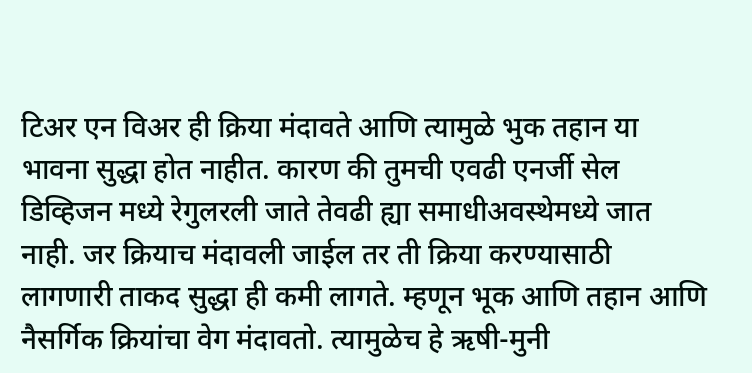टिअर एन विअर ही क्रिया मंदावते आणि त्यामुळे भुक तहान या भावना सुद्धा होत नाहीत. कारण की तुमची एवढी एनर्जी सेल डिव्हिजन मध्ये रेगुलरली जाते तेवढी ह्या समाधीअवस्थेमध्ये जात नाही. जर क्रियाच मंदावली जाईल तर ती क्रिया करण्यासाठी लागणारी ताकद सुद्धा ही कमी लागते. म्हणून भूक आणि तहान आणि नैसर्गिक क्रियांचा वेग मंदावतो. त्यामुळेच हे ऋषी-मुनी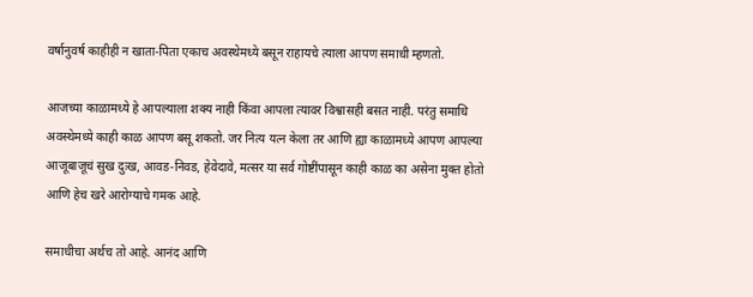वर्षानुवर्ष काहीही न खाता-पिता एकाच अवस्थेमध्ये बसून राहायचे त्याला आपण समाधी म्हणतो.

आजच्या काळामध्ये हे आपल्याला शक्य नाही किंवा आपला त्यावर विश्वासही बसत नाही. परंतु समाधि अवस्थेमध्ये काही काळ आपण बसू शकतो. जर नित्य यत्न केला तर आणि ह्या काळामध्ये आपण आपल्या आजूबाजूचं सुख दुःख, आवड-निवड, हेवेदावे, मत्सर या सर्व गोष्टींपासून काही काळ का असेना मुक्त होतो आणि हेच खरे आरोग्याचे गमक आहे.

समाधीचा अर्थच तो आहे. आनंद आणि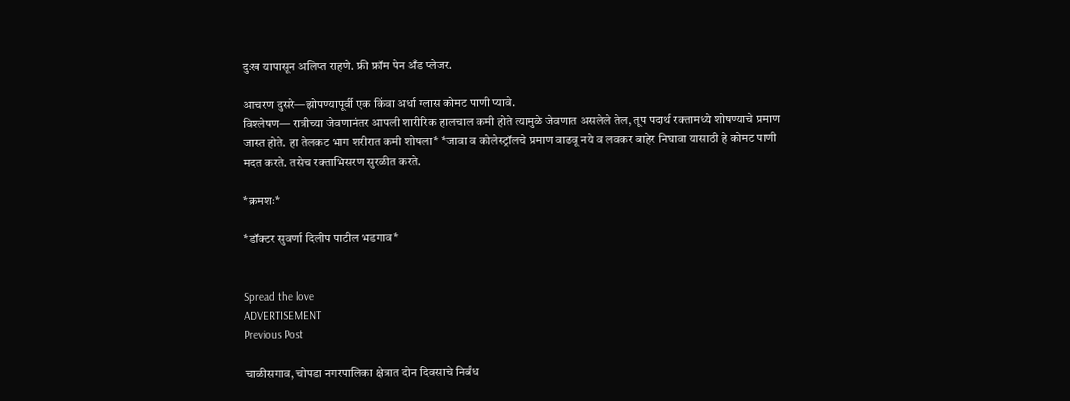दुःख यापासून अलिप्त राहणे. फ्री फ्रॉम पेन अँड प्लेजर.

आचरण दुसरे—झोपण्यापूर्वी एक किंवा अर्धा ग्लास कोमट पाणी प्यावे.
विश्लेषण— रात्रीच्या जेवणानंतर आपली शारीरिक हालचाल कमी होते त्यामुळे जेवणात असलेले तेल, तूप पदार्थ रक्तामध्ये शोषण्याचे प्रमाण जास्त होते. हा तेलकट भाग शरीरात कमी शोषला* *जावा व कोलेस्ट्रॉलचे प्रमाण वाढवू नये व लवकर बाहेर निघावा यासाठी हे कोमट पाणी मदत करते. तसेच रक्‍ताभिसरण सुरळीत करते.

*क्रमशः*

*डॉक्टर सुवर्णा दिलीप पाटील भडगाव*


Spread the love
ADVERTISEMENT
Previous Post

चाळीसगाव, चोपडा नगरपालिका क्षेत्रात दोन दिवसाचे निर्बंध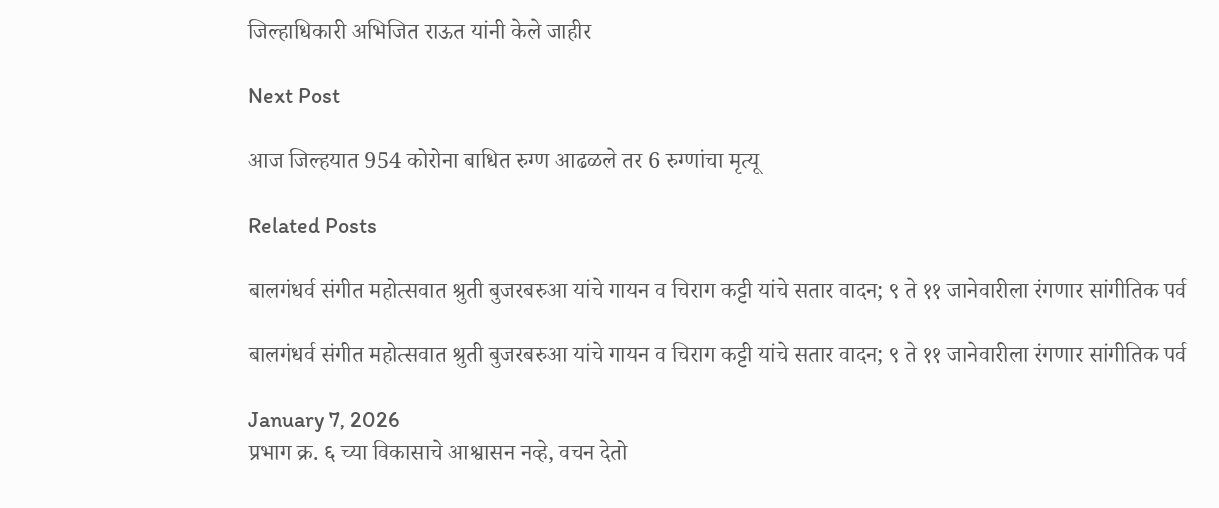जिल्हाधिकारी अभिजित राऊत यांनी केले जाहीर

Next Post

आज जिल्हयात 954 कोरोना बाधित रुग्ण आढळले तर 6 रुग्णांचा मृत्यू

Related Posts

बालगंधर्व संगीत महोत्सवात श्रुती बुजरबरुआ यांचे गायन व चिराग कट्टी यांचे सतार वादन; ९ ते ११ जानेवारीला रंगणार सांगीतिक पर्व

बालगंधर्व संगीत महोत्सवात श्रुती बुजरबरुआ यांचे गायन व चिराग कट्टी यांचे सतार वादन; ९ ते ११ जानेवारीला रंगणार सांगीतिक पर्व

January 7, 2026
प्रभाग क्र. ६ च्या विकासाचे आश्वासन नव्हे, वचन देतो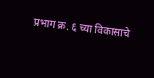प्रभाग क्र. ६ च्या विकासाचे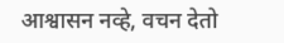आश्वासन नव्हे, वचन देतो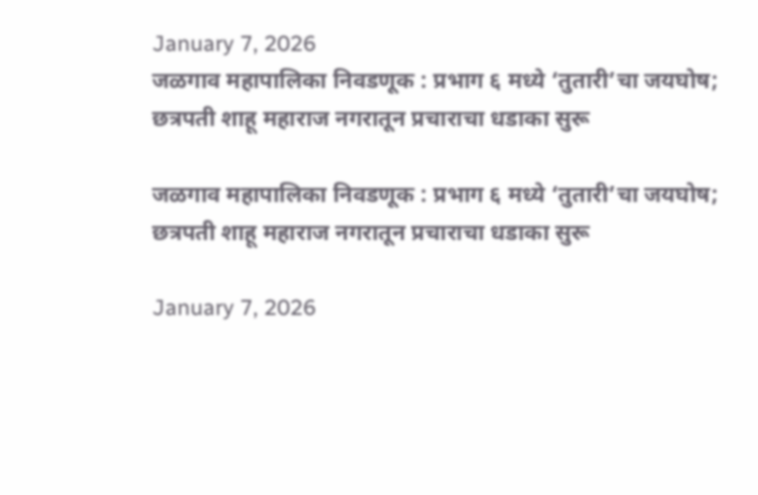January 7, 2026
जळगाव महापालिका निवडणूक : प्रभाग ६ मध्ये ‘तुतारी’चा जयघोष; छत्रपती शाहू महाराज नगरातून प्रचाराचा धडाका सुरू

जळगाव महापालिका निवडणूक : प्रभाग ६ मध्ये ‘तुतारी’चा जयघोष; छत्रपती शाहू महाराज नगरातून प्रचाराचा धडाका सुरू

January 7, 2026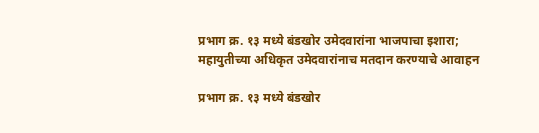प्रभाग क्र. १३ मध्ये बंडखोर उमेदवारांना भाजपाचा इशारा; महायुतीच्या अधिकृत उमेदवारांनाच मतदान करण्याचे आवाहन

प्रभाग क्र. १३ मध्ये बंडखोर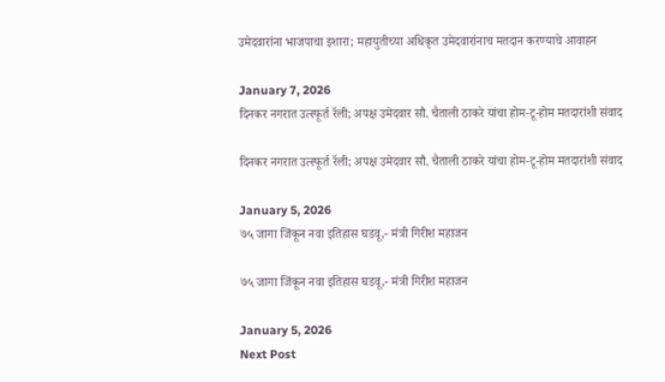उमेदवारांना भाजपाचा इशारा; महायुतीच्या अधिकृत उमेदवारांनाच मतदान करण्याचे आवाहन

January 7, 2026
दिनकर नगरात उत्स्फूर्त रॅली; अपक्ष उमेदवार सौ. चैताली ठाकरे यांचा होम-टू-होम मतदारांशी संवाद

दिनकर नगरात उत्स्फूर्त रॅली; अपक्ष उमेदवार सौ. चैताली ठाकरे यांचा होम-टू-होम मतदारांशी संवाद

January 5, 2026
७५ जागा जिंकून नवा इतिहास घडवू,- मंत्री गिरीश महाजन

७५ जागा जिंकून नवा इतिहास घडवू,- मंत्री गिरीश महाजन

January 5, 2026
Next Post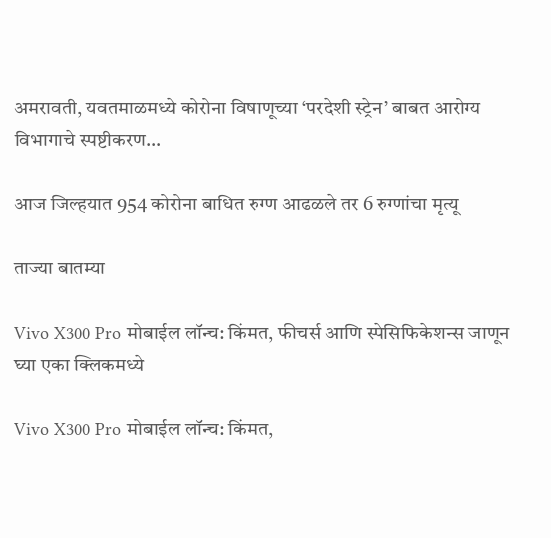अमरावती, यवतमाळमध्ये कोरोना विषाणूच्या ‘परदेशी स्ट्रेन’ बाबत आरोग्य विभागाचे स्पष्टीकरण…

आज जिल्हयात 954 कोरोना बाधित रुग्ण आढळले तर 6 रुग्णांचा मृत्यू

ताज्या बातम्या

Vivo X300 Pro मोबाईल लॉन्च: किंमत, फीचर्स आणि स्पेसिफिकेशन्स जाणून घ्या एका क्लिकमध्ये

Vivo X300 Pro मोबाईल लॉन्च: किंमत,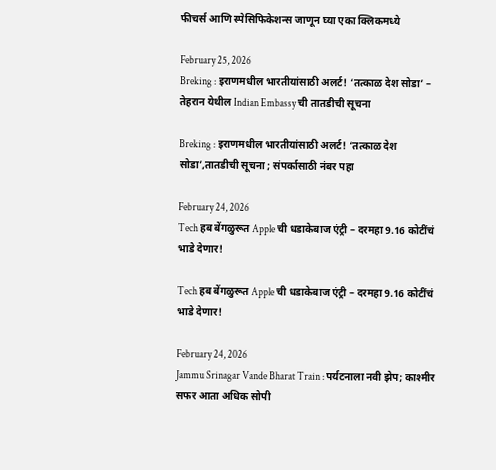फीचर्स आणि स्पेसिफिकेशन्स जाणून घ्या एका क्लिकमध्ये

February 25, 2026
Breking : इराणमधील भारतीयांसाठी अलर्ट! ‘तत्काळ देश सोडा’ – तेहरान येथील Indian Embassy ची तातडीची सूचना

Breking : इराणमधील भारतीयांसाठी अलर्ट! ‘तत्काळ देश सोडा’,तातडीची सूचना ; संपर्कासाठी नंबर पहा

February 24, 2026
Tech हब बेंगळुरूत Apple ची धडाकेबाज एंट्री – दरमहा 9.16 कोटींचं भाडे देणार!

Tech हब बेंगळुरूत Apple ची धडाकेबाज एंट्री – दरमहा 9.16 कोटींचं भाडे देणार!

February 24, 2026
Jammu Srinagar Vande Bharat Train : पर्यटनाला नवी झेप; काश्मीर सफर आता अधिक सोपी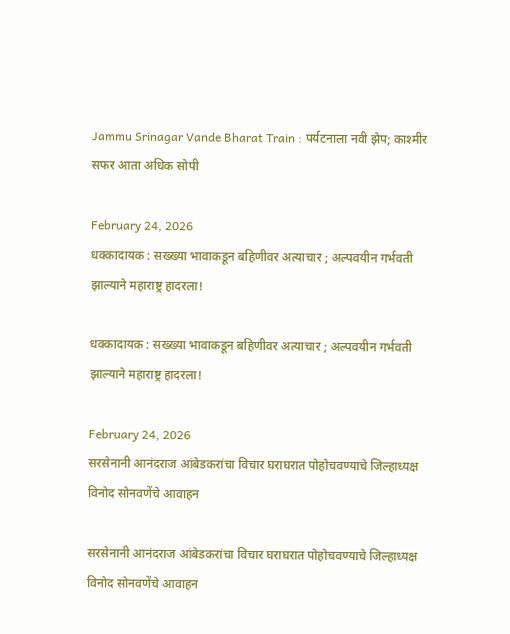Jammu Srinagar Vande Bharat Train : पर्यटनाला नवी झेप; काश्मीर सफर आता अधिक सोपी

February 24, 2026
धक्कादायक : सख्ख्या भावाकडून बहिणीवर अत्याचार ; अल्पवयीन गर्भवती झाल्याने महाराष्ट्र हादरला!

धक्कादायक : सख्ख्या भावाकडून बहिणीवर अत्याचार ; अल्पवयीन गर्भवती झाल्याने महाराष्ट्र हादरला!

February 24, 2026
सरसेनानी आनंदराज आंबेडकरांचा विचार घराघरात पोहोचवण्याचे जिल्हाध्यक्ष विनोद सोनवणेंचे आवाहन

सरसेनानी आनंदराज आंबेडकरांचा विचार घराघरात पोहोचवण्याचे जिल्हाध्यक्ष विनोद सोनवणेंचे आवाहन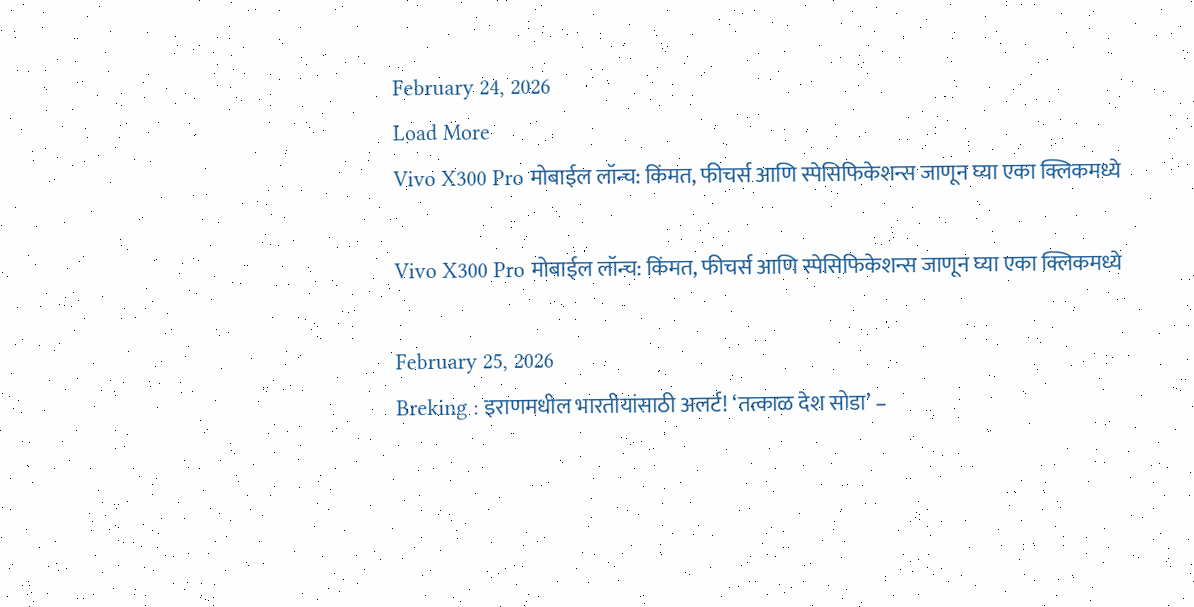February 24, 2026
Load More
Vivo X300 Pro मोबाईल लॉन्च: किंमत, फीचर्स आणि स्पेसिफिकेशन्स जाणून घ्या एका क्लिकमध्ये

Vivo X300 Pro मोबाईल लॉन्च: किंमत, फीचर्स आणि स्पेसिफिकेशन्स जाणून घ्या एका क्लिकमध्ये

February 25, 2026
Breking : इराणमधील भारतीयांसाठी अलर्ट! ‘तत्काळ देश सोडा’ –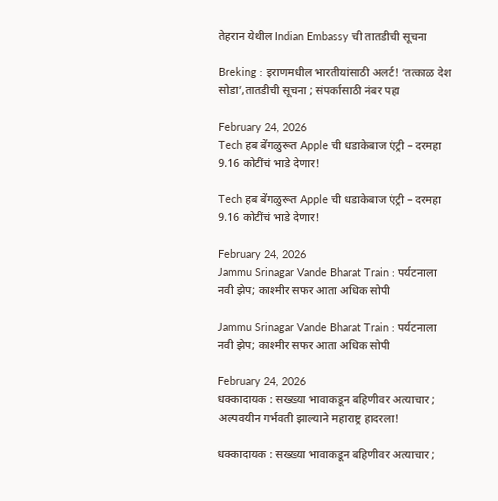तेहरान येथील Indian Embassy ची तातडीची सूचना

Breking : इराणमधील भारतीयांसाठी अलर्ट! ‘तत्काळ देश सोडा’,तातडीची सूचना ; संपर्कासाठी नंबर पहा

February 24, 2026
Tech हब बेंगळुरूत Apple ची धडाकेबाज एंट्री – दरमहा 9.16 कोटींचं भाडे देणार!

Tech हब बेंगळुरूत Apple ची धडाकेबाज एंट्री – दरमहा 9.16 कोटींचं भाडे देणार!

February 24, 2026
Jammu Srinagar Vande Bharat Train : पर्यटनाला नवी झेप; काश्मीर सफर आता अधिक सोपी

Jammu Srinagar Vande Bharat Train : पर्यटनाला नवी झेप; काश्मीर सफर आता अधिक सोपी

February 24, 2026
धक्कादायक : सख्ख्या भावाकडून बहिणीवर अत्याचार ; अल्पवयीन गर्भवती झाल्याने महाराष्ट्र हादरला!

धक्कादायक : सख्ख्या भावाकडून बहिणीवर अत्याचार ;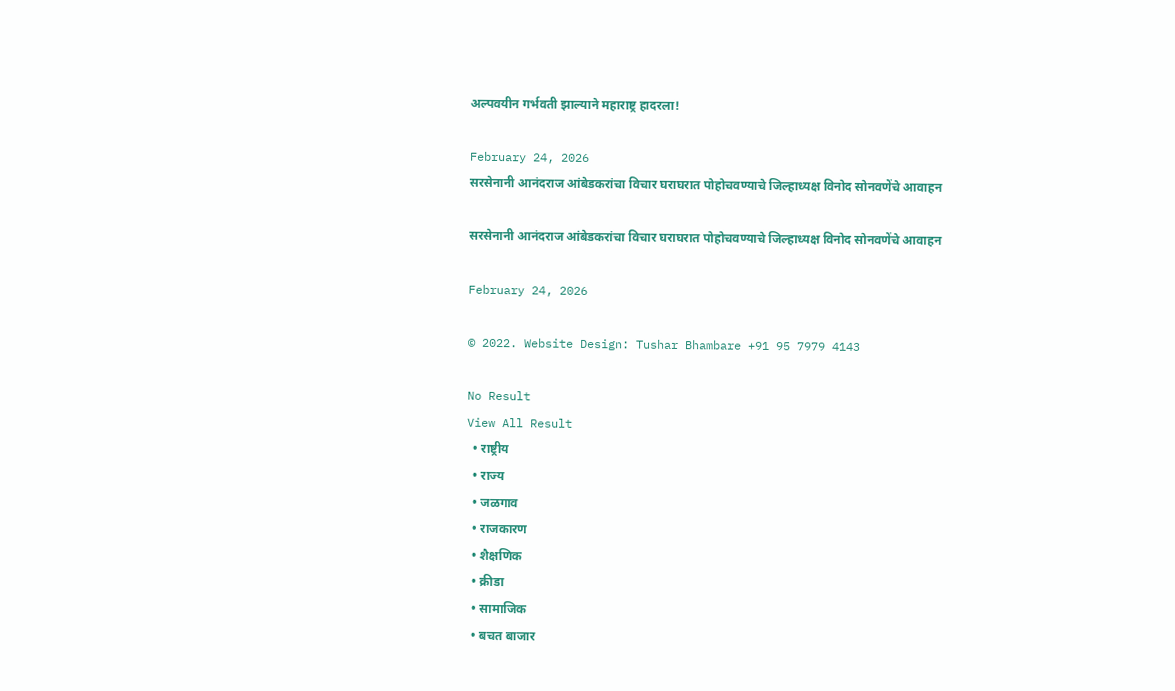अल्पवयीन गर्भवती झाल्याने महाराष्ट्र हादरला!

February 24, 2026
सरसेनानी आनंदराज आंबेडकरांचा विचार घराघरात पोहोचवण्याचे जिल्हाध्यक्ष विनोद सोनवणेंचे आवाहन

सरसेनानी आनंदराज आंबेडकरांचा विचार घराघरात पोहोचवण्याचे जिल्हाध्यक्ष विनोद सोनवणेंचे आवाहन

February 24, 2026

© 2022. Website Design: Tushar Bhambare +91 95 7979 4143

No Result
View All Result
  • राष्ट्रीय
  • राज्य
  • जळगाव
  • राजकारण
  • शैक्षणिक
  • क्रीडा
  • सामाजिक
  • बचत बाजार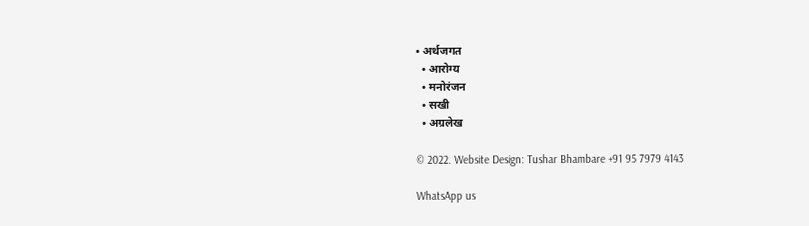• अर्थजगत
  • आरोग्य
  • मनोरंजन
  • सखी
  • अग्रलेख

© 2022. Website Design: Tushar Bhambare +91 95 7979 4143

WhatsApp us